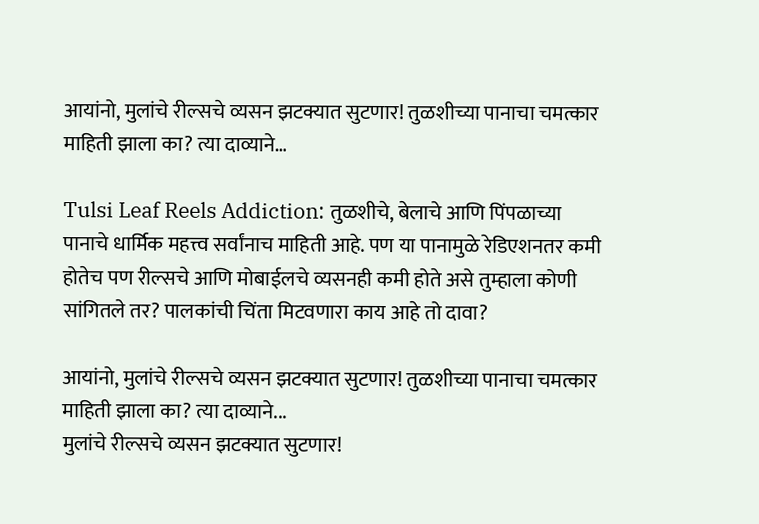आयांनो, मुलांचे रील्सचे व्यसन झटक्यात सुटणार! तुळशीच्या पानाचा चमत्कार माहिती झाला का? त्या दाव्याने…

Tulsi Leaf Reels Addiction: तुळशीचे, बेलाचे आणि पिंपळाच्या पानाचे धार्मिक महत्त्व सर्वांनाच माहिती आहे. पण या पानामुळे रेडिएशनतर कमी होतेच पण रील्सचे आणि मोबाईलचे व्यसनही कमी होते असे तुम्हाला कोणी सांगितले तर? पालकांची चिंता मिटवणारा काय आहे तो दावा?

आयांनो, मुलांचे रील्सचे व्यसन झटक्यात सुटणार! तुळशीच्या पानाचा चमत्कार माहिती झाला का? त्या दाव्याने...
मुलांचे रील्सचे व्यसन झटक्यात सुटणार!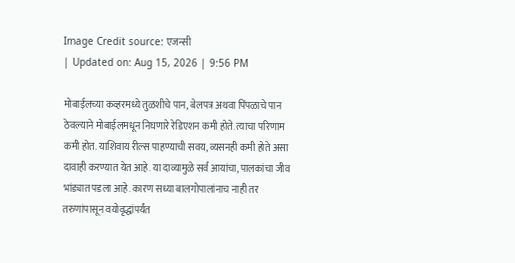Image Credit source: एजन्सी
| Updated on: Aug 15, 2026 | 9:56 PM

मोबाईलच्या कव्हरमध्ये तुळशीचे पान, बेलपत्र अथवा पिंपळाचे पान ठेवल्याने मोबाईलमधून निघणारे रेडिएशन कमी होते. त्याचा परिणाम कमी होत. याशिवाय रील्स पाहण्याची सवय, व्यसनही कमी होते असा दावाही करण्यात येत आहे. या दाव्यामुळे सर्व आयांचा, पालकांचा जीव भांड्यात पडला आहे. कारण सध्या बालगोपालांनाच नाही तर तरुणांपासून वयोवृद्धांपर्यंत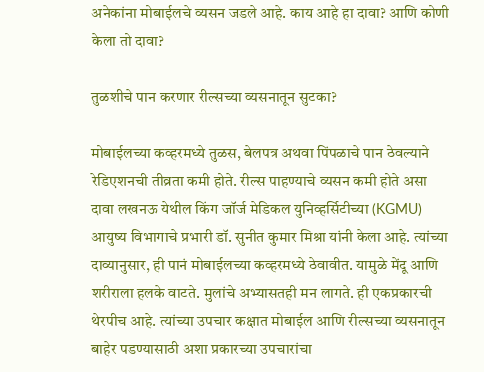अनेकांना मोबाईलचे व्यसन जडले आहे. काय आहे हा दावा? आणि कोणी केला तो दावा?

तुळशीचे पान करणार रील्सच्या व्यसनातून सुटका?

मोबाईलच्या कव्हरमध्ये तुळस, बेलपत्र अथवा पिंपळाचे पान ठेवल्याने रेडिएशनची तीव्रता कमी होते. रील्स पाहण्याचे व्यसन कमी होते असा दावा लखनऊ येथील किंग जॉर्ज मेडिकल युनिव्हर्सिटीच्या (KGMU) आयुष्य विभागाचे प्रभारी डॉ. सुनीत कुमार मिश्रा यांनी केला आहे. त्यांच्या दाव्यानुसार, ही पानं मोबाईलच्या कव्हरमध्ये ठेवावीत. यामुळे मेंदू आणि शरीराला हलके वाटते. मुलांचे अभ्यासतही मन लागते. ही एकप्रकारची थेरपीच आहे. त्यांच्या उपचार कक्षात मोबाईल आणि रील्सच्या व्यसनातून बाहेर पडण्यासाठी अशा प्रकारच्या उपचारांचा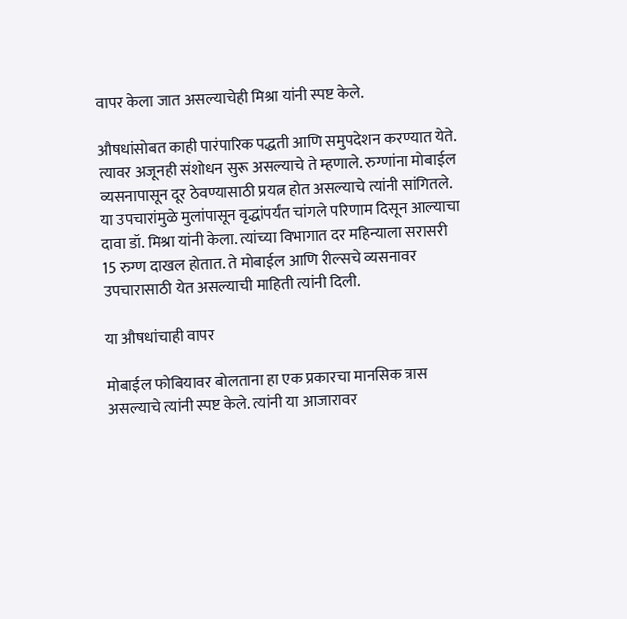वापर केला जात असल्याचेही मिश्रा यांनी स्पष्ट केले.

औषधांसोबत काही पारंपारिक पद्धती आणि समुपदेशन करण्यात येते. त्यावर अजूनही संशोधन सुरू असल्याचे ते म्हणाले. रुग्णांना मोबाईल व्यसनापासून दूर ठेवण्यासाठी प्रयत्न होत असल्याचे त्यांनी सांगितले. या उपचारांमुळे मुलांपासून वृद्धांपर्यंत चांगले परिणाम दिसून आल्याचा दावा डॉ. मिश्रा यांनी केला. त्यांच्या विभागात दर महिन्याला सरासरी 15 रुग्ण दाखल होतात. ते मोबाईल आणि रील्सचे व्यसनावर उपचारासाठी येत असल्याची माहिती त्यांनी दिली.

या औषधांचाही वापर

मोबाईल फोबियावर बोलताना हा एक प्रकारचा मानसिक त्रास असल्याचे त्यांनी स्पष्ट केले. त्यांनी या आजारावर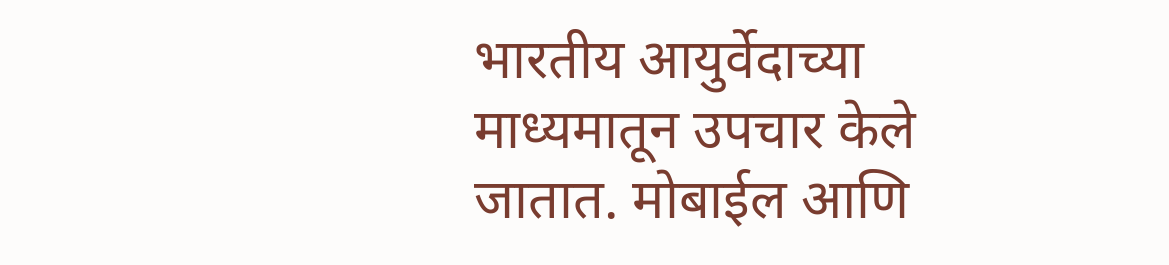भारतीय आयुर्वेदाच्या माध्यमातून उपचार केले जातात. मोबाईल आणि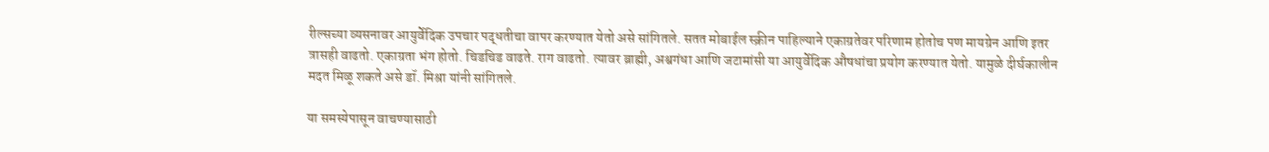रील्सच्या व्यसनावर आयुर्वेदिक उपचार पद्धतीचा वापर करण्यात येतो असे सांगितले. सतत मोबाईल स्क्रीन पाहिल्याने एकाग्रतेवर परिणाम होतोच पण मायग्रेन आणि इतर त्रासही वाढतो. एकाग्रता भंग होतो. चिडचिड वाढते. राग वाढतो. त्यावर ब्राह्मी, अश्वगंधा आणि जटामांसी या आयुर्वेदिक औषधांचा प्रयोग करण्यात येतो. यामुळे दीर्घकालीन मदत मिळू शकते असे डॉ. मिश्रा यांनी सांगितले.

या समस्येपासून वाचण्यासाठी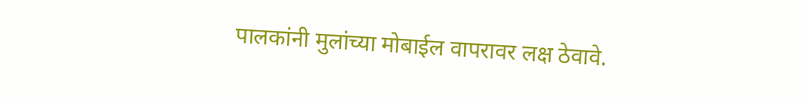पालकांनी मुलांच्या मोबाईल वापरावर लक्ष ठेवावे.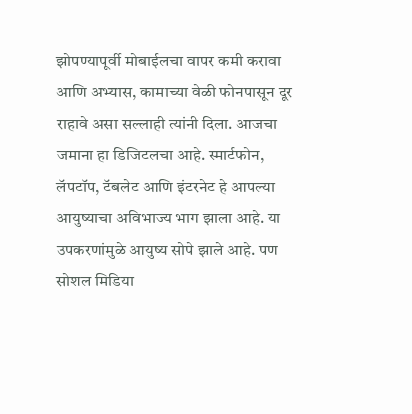झोपण्यापूर्वी मोबाईलचा वापर कमी करावा आणि अभ्यास, कामाच्या वेळी फोनपासून दूर राहावे असा सल्लाही त्यांनी दिला. आजचा जमाना हा डिजिटलचा आहे. स्मार्टफोन, लॅपटॉप, टॅबलेट आणि इंटरनेट हे आपल्या आयुष्याचा अविभाज्य भाग झाला आहे. या उपकरणांमुळे आयुष्य सोपे झाले आहे. पण सोशल मिडिया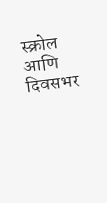स्क्रोल आणि दिवसभर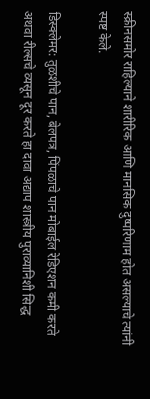स्क्रीनसमोर राहिल्याने शारीरिक आणि मानसिक दुष्परिणाम होत असल्याचे त्यांनी स्पष्ट केले.

डिस्क्लेमर: तुळशीचे पान, बेलपत्र, पिंपळाचे पान मोबाईल रेडिएशन कमी करते अथवा रील्सचे व्यसून दूर करते हा दावा अद्याप शास्त्रीय पुराव्यानिशी सिद्ध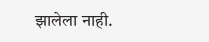झालेला नाही.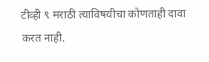टीव्ही ९ मराठी त्याविषयीचा कोणताही दावा करत नाही.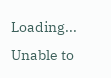Loading...
Unable to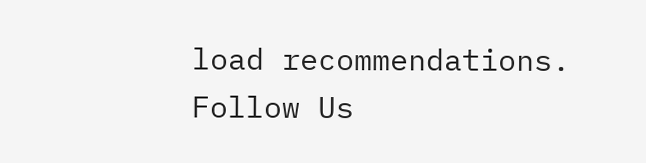load recommendations.
Follow Us